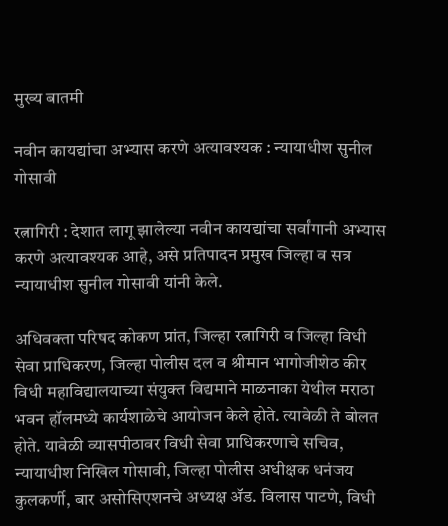मुख्य बातमी

नवीन कायद्यांचा अभ्यास करणे अत्यावश्यक : न्यायाधीश सुनील गोसावी

रत्नागिरी : देशात लागू झालेल्या नवीन कायद्यांचा सर्वांगानी अभ्यास करणे अत्यावश्यक आहे, असे प्रतिपादन प्रमुख जिल्हा व सत्र न्यायाधीश सुनील गोसावी यांनी केले.

अधिवक्ता परिषद कोकण प्रांत, जिल्हा रत्नागिरी व जिल्हा विधी सेवा प्राधिकरण, जिल्हा पोलीस दल व श्रीमान भागोजीशेठ कीर विधी महाविद्यालयाच्या संयुक्त विद्यमाने माळनाका येथील मराठा भवन हॉलमध्ये कार्यशाळेचे आयोजन केले होते. त्यावेळी ते बोलत होते. यावेळी व्यासपीठावर विधी सेवा प्राधिकरणाचे सचिव, न्यायाधीश निखिल गोसावी, जिल्हा पोलीस अधीक्षक धनंजय कुलकर्णी, बार असोसिएशनचे अध्यक्ष ॲड. विलास पाटणे, विधी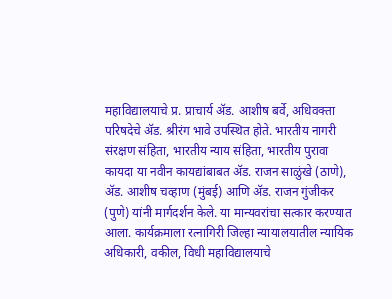महाविद्यालयाचे प्र. प्राचार्य ॲड. आशीष बर्वे, अधिवक्ता परिषदेचे ॲड. श्रीरंग भावे उपस्थित होते. भारतीय नागरी संरक्षण संहिता, भारतीय न्याय संहिता, भारतीय पुरावा कायदा या नवीन कायद्यांबाबत ॲड. राजन साळुंखे (ठाणे), ॲड. आशीष चव्हाण (मुंबई) आणि ॲड. राजन गुंजीकर (पुणे) यांनी मार्गदर्शन केले. या मान्यवरांचा सत्कार करण्यात आला. कार्यक्रमाला रत्नागिरी जिल्हा न्यायालयातील न्यायिक अधिकारी, वकील, विधी महाविद्यालयाचे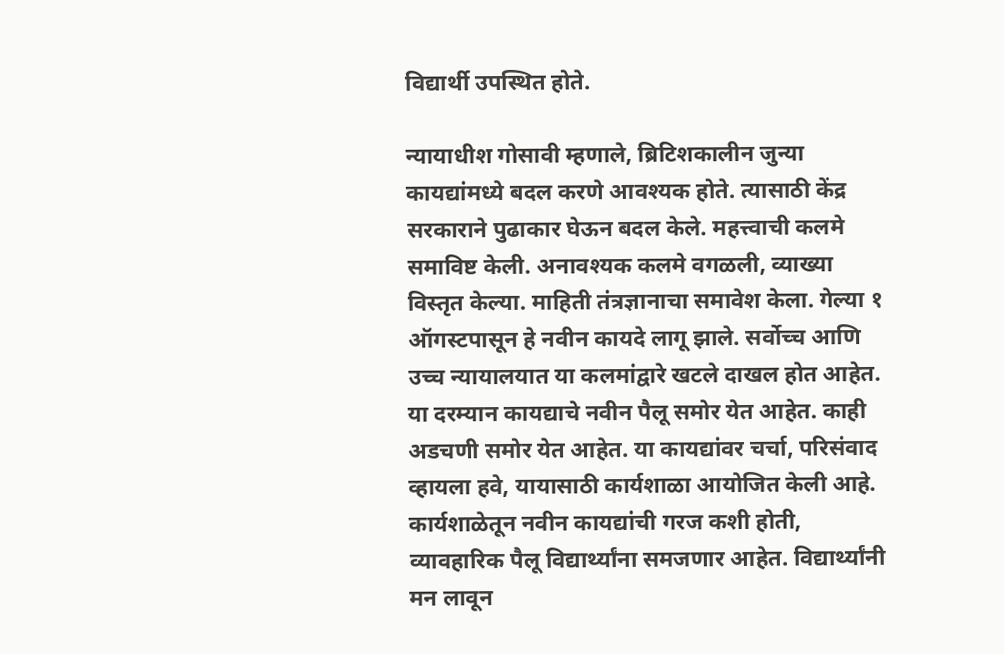विद्यार्थी उपस्थित होते.

न्यायाधीश गोसावी म्हणाले, ब्रिटिशकालीन जुन्या कायद्यांमध्ये बदल करणे आवश्यक होते. त्यासाठी केंद्र सरकाराने पुढाकार घेऊन बदल केले. महत्त्वाची कलमे समाविष्ट केली. अनावश्यक कलमे वगळली, व्याख्या विस्तृत केल्या. माहिती तंत्रज्ञानाचा समावेश केला. गेल्या १ ऑगस्टपासून हे नवीन कायदे लागू झाले. सर्वोच्च आणि उच्च न्यायालयात या कलमांद्वारे खटले दाखल होत आहेत. या दरम्यान कायद्याचे नवीन पैलू समोर येत आहेत. काही अडचणी समोर येत आहेत. या कायद्यांवर चर्चा, परिसंवाद व्हायला हवे, यायासाठी कार्यशाळा आयोजित केली आहे. कार्यशाळेतून नवीन कायद्यांची गरज कशी होती, व्यावहारिक पैलू विद्यार्थ्यांना समजणार आहेत. विद्यार्थ्यांनी मन लावून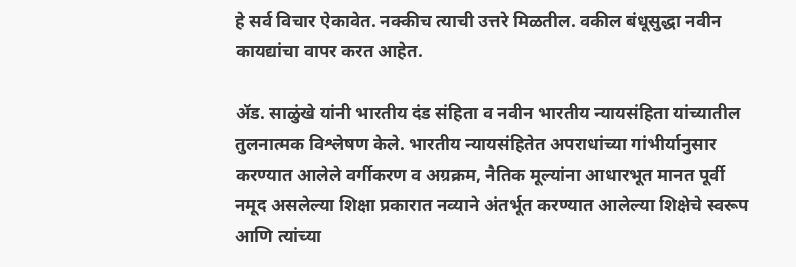हे सर्व विचार ऐकावेत. नक्कीच त्याची उत्तरे मिळतील. वकील बंधूसुद्धा नवीन कायद्यांचा वापर करत आहेत.

ॲड. साळुंखे यांनी भारतीय दंड संहिता व नवीन भारतीय न्यायसंहिता यांच्यातील तुलनात्मक विश्लेषण केले. भारतीय न्यायसंहितेत अपराधांच्या गांभीर्यानुसार करण्यात आलेले वर्गीकरण व अग्रक्रम, नैतिक मूल्यांना आधारभूत मानत पूर्वी नमूद असलेल्या शिक्षा प्रकारात नव्याने अंतर्भूत करण्यात आलेल्या शिक्षेचे स्वरूप आणि त्यांच्या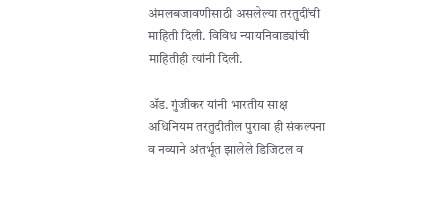अंमलबजावणीसाठी असलेल्या तरतुदींची माहिती दिली. विविध न्यायनिवाड्यांची माहितीही त्यांनी दिली.

ॲड. गुंजीकर यांनी भारतीय साक्ष अधिनियम तरतुदीतील पुरावा ही संकल्पना व नव्याने अंतर्भूत झालेले डिजिटल व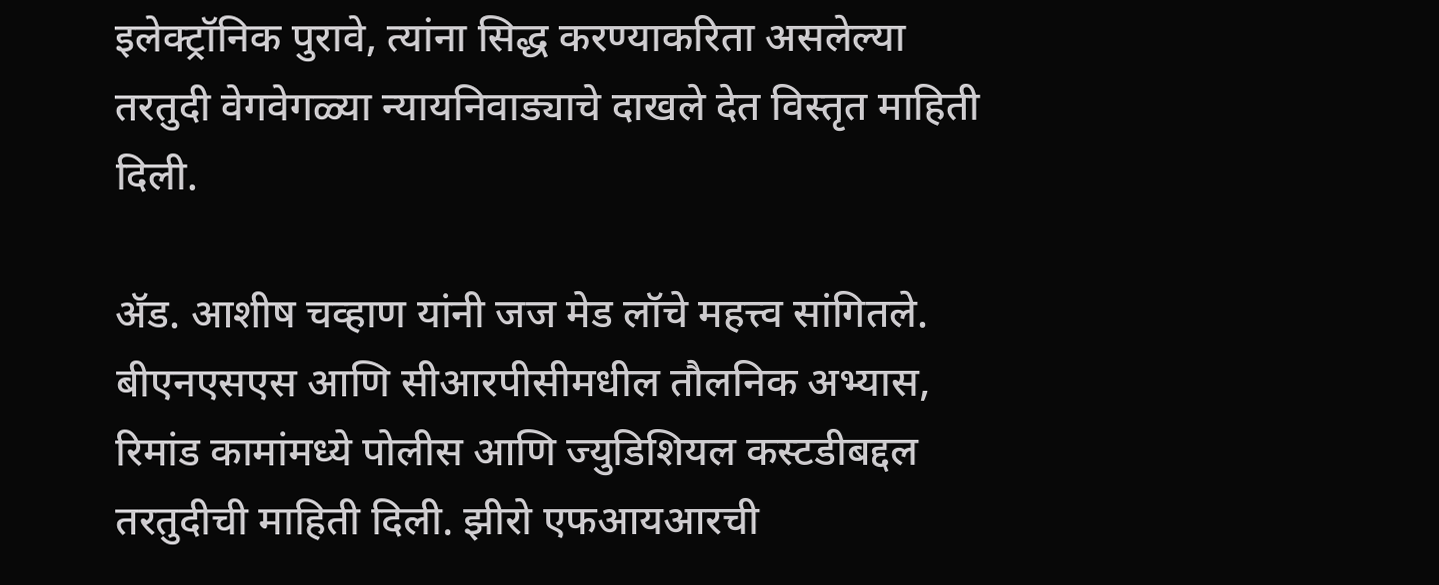इलेक्ट्रॉनिक पुरावे, त्यांना सिद्ध करण्याकरिता असलेल्या तरतुदी वेगवेगळ्या न्यायनिवाड्याचे दाखले देत विस्तृत माहिती दिली.

ॲड. आशीष चव्हाण यांनी जज मेड लॉचे महत्त्व सांगितले. बीएनएसएस आणि सीआरपीसीमधील तौलनिक अभ्यास, रिमांड कामांमध्ये पोलीस आणि ज्युडिशियल कस्टडीबद्दल तरतुदीची माहिती दिली. झीरो एफआयआरची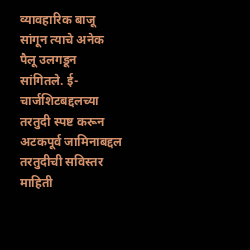व्यावहारिक बाजू सांगून त्याचे अनेक पैलू उलगडून सांगितले. ई- चार्जशिटबद्दलच्या तरतुदी स्पष्ट करून अटकपूर्व जामिनाबद्दल तरतुदीची सविस्तर माहिती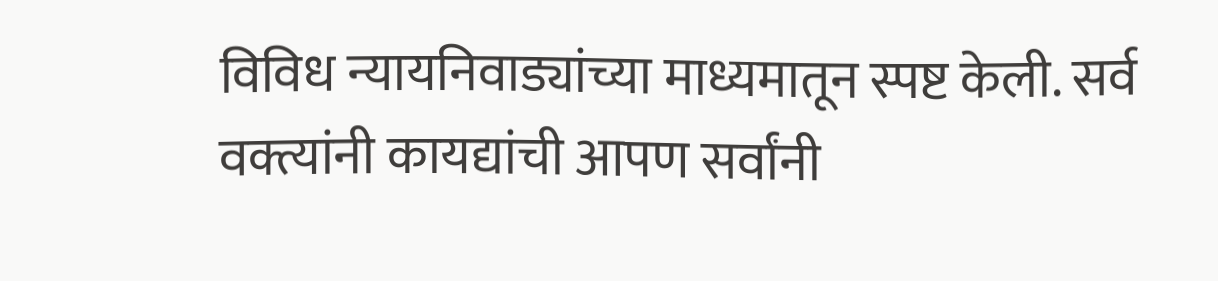विविध न्यायनिवाड्यांच्या माध्यमातून स्पष्ट केली. सर्व वक्त्यांनी कायद्यांची आपण सर्वांनी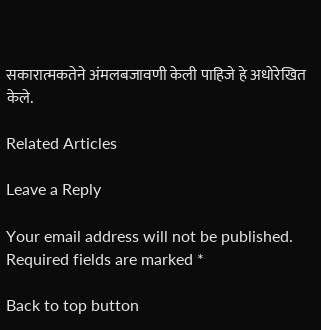सकारात्मकतेने अंमलबजावणी केली पाहिजे हे अधोरेखित केले.

Related Articles

Leave a Reply

Your email address will not be published. Required fields are marked *

Back to top button